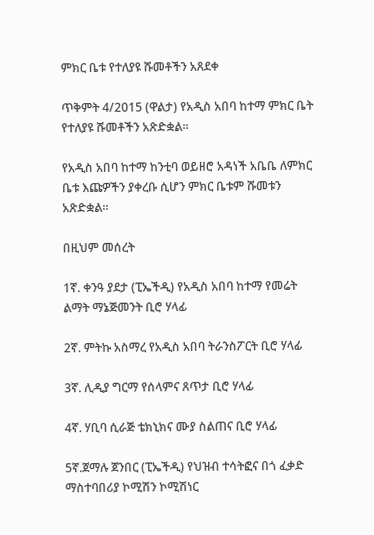ምክር ቤቱ የተለያዩ ሹመቶችን አጸደቀ

ጥቅምት 4/2015 (ዋልታ) የአዲስ አበባ ከተማ ምክር ቤት የተለያዩ ሹመቶችን አጽድቋል፡፡

የአዲስ አበባ ከተማ ከንቲባ ወይዘሮ አዳነች አቤቤ ለምክር ቤቱ እጩዎችን ያቀረቡ ሲሆን ምክር ቤቱም ሹመቱን አጽድቋል።

በዚህም መሰረት

1ኛ. ቀንዓ ያደታ (ፒኤችዲ) የአዲስ አበባ ከተማ የመሬት ልማት ማኔጅመንት ቢሮ ሃላፊ

2ኛ. ምትኩ አስማረ የአዲስ አበባ ትራንስፖርት ቢሮ ሃላፊ

3ኛ. ሊዲያ ግርማ የሰላምና ጸጥታ ቢሮ ሃላፊ

4ኛ. ሃቢባ ሲራጅ ቴክኒክና ሙያ ስልጠና ቢሮ ሃላፊ

5ኛ.ጀማሉ ጀንበር (ፒኤችዲ) የህዝብ ተሳትፎና በጎ ፈቃድ ማስተባበሪያ ኮሚሽን ኮሚሽነር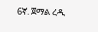6ኛ. ጀማል ረዲ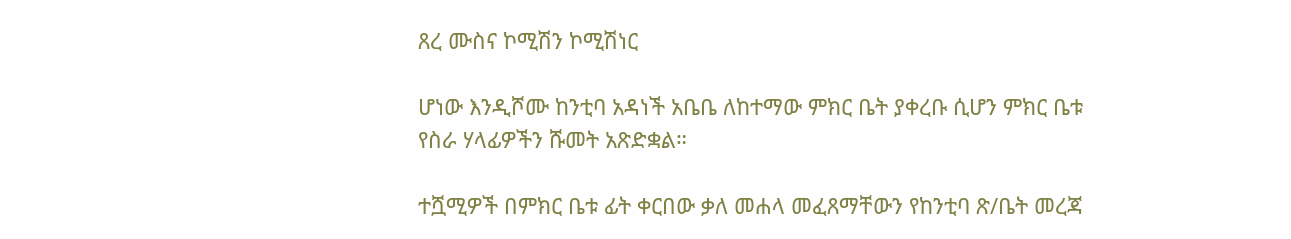ጸረ ሙስና ኮሚሽን ኮሚሽነር

ሆነው እንዲሾሙ ከንቲባ አዳነች አቤቤ ለከተማው ምክር ቤት ያቀረቡ ሲሆን ምክር ቤቱ የስራ ሃላፊዎችን ሹመት አጽድቋል።

ተሿሚዎች በምክር ቤቱ ፊት ቀርበው ቃለ መሐላ መፈጸማቸውን የከንቲባ ጽ/ቤት መረጃ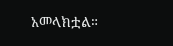አመላክቷል።